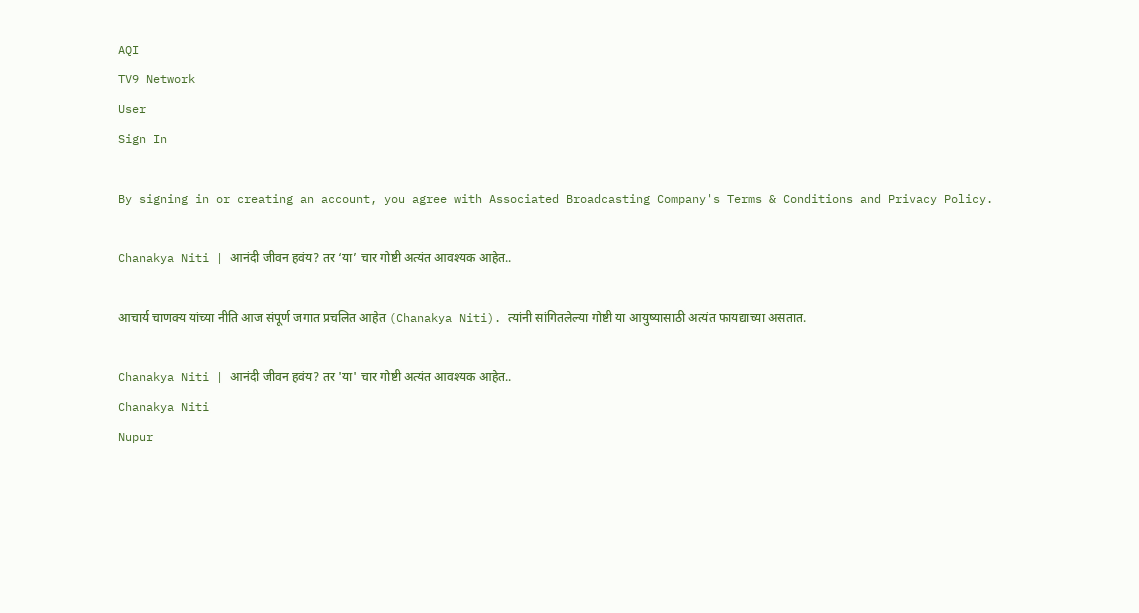AQI
TV9 Network
User
Sign In

By signing in or creating an account, you agree with Associated Broadcasting Company's Terms & Conditions and Privacy Policy.

Chanakya Niti | आनंदी जीवन हवंय? तर ‘या’ चार गोष्टी अत्यंत आवश्यक आहेत..

आचार्य चाणक्य यांच्या नीति आज संपूर्ण जगात प्रचलित आहेत (Chanakya Niti). त्यांनी सांगितलेल्या गोष्टी या आयुष्यासाठी अत्यंत फायद्याच्या असतात.

Chanakya Niti | आनंदी जीवन हवंय? तर 'या' चार गोष्टी अत्यंत आवश्यक आहेत..
Chanakya Niti
Nupur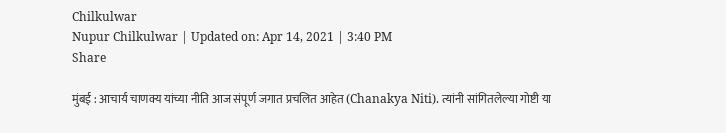Chilkulwar
Nupur Chilkulwar | Updated on: Apr 14, 2021 | 3:40 PM
Share

मुंबई : आचार्य चाणक्य यांच्या नीति आज संपूर्ण जगात प्रचलित आहेत (Chanakya Niti). त्यांनी सांगितलेल्या गोष्टी या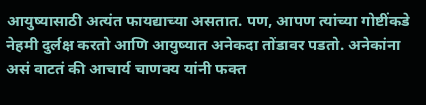आयुष्यासाठी अत्यंत फायद्याच्या असतात. पण, आपण त्यांच्या गोष्टींकडे नेहमी दुर्लक्ष करतो आणि आयुष्यात अनेकदा तोंडावर पडतो. अनेकांना असं वाटतं की आचार्य चाणक्य यांनी फक्त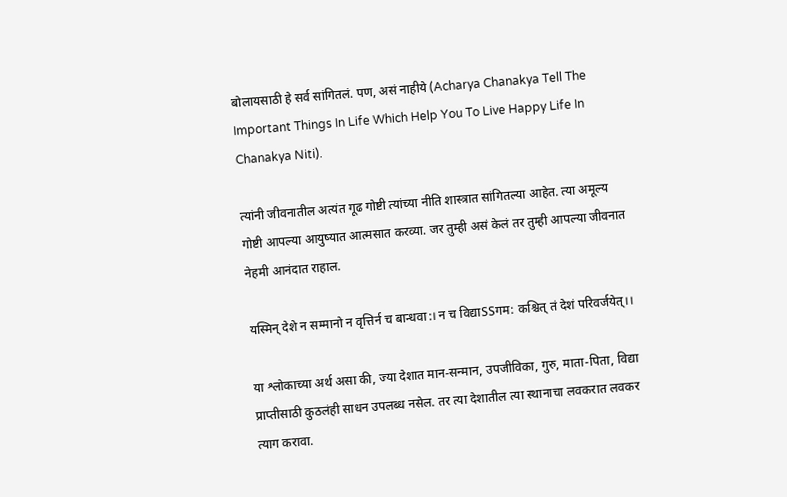बोलायसाठी हे सर्व सांगितलं. पण, असं नाहीये (Acharya Chanakya Tell The Important Things In Life Which Help You To Live Happy Life In Chanakya Niti).

त्यांनी जीवनातील अत्यंत गूढ गोष्टी त्यांच्या नीति शास्त्रात सांगितल्या आहेत. त्या अमूल्य गोष्टी आपल्या आयुष्यात आत्मसात करव्या. जर तुम्ही असं केलं तर तुम्ही आपल्या जीवनात नेहमी आनंदात राहाल.

यस्मिन् देशे न सम्मानो न वृत्तिर्न च बान्धवा:। न च विद्याSSगम: कश्चित् तं देशं परिवर्जयेत्।।

या श्लोकाच्या अर्थ असा की, ज्या देशात मान-सन्मान, उपजीविका, गुरु, माता-पिता, विद्या प्राप्तीसाठी कुठलंही साधन उपलब्ध नसेल. तर त्या देशातील त्या स्थानाचा लवकरात लवकर त्याग करावा.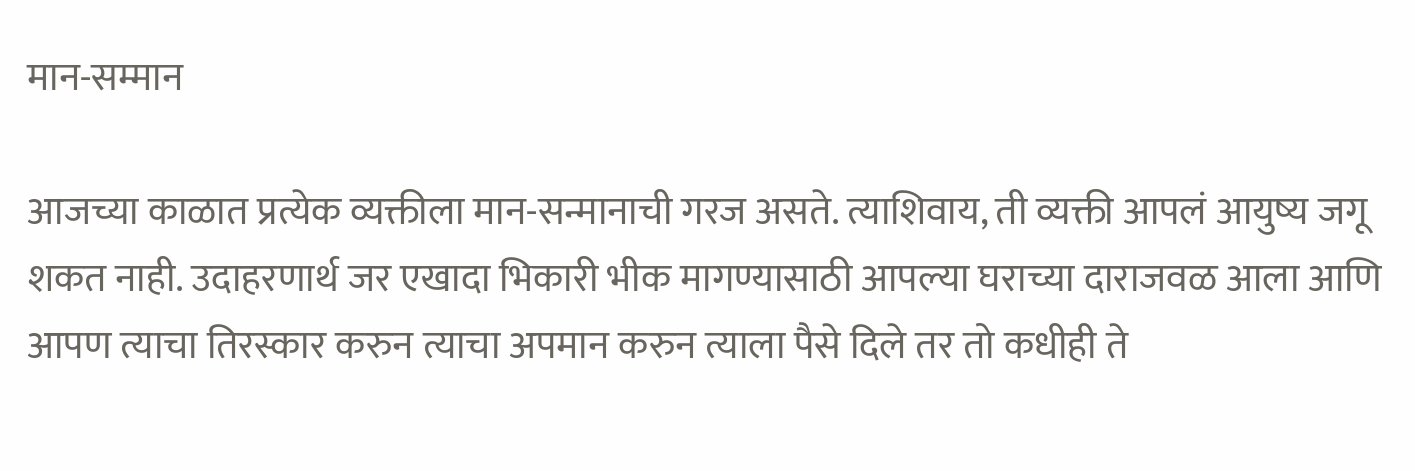मान-सम्मान

आजच्या काळात प्रत्येक व्यक्तीला मान-सन्मानाची गरज असते. त्याशिवाय, ती व्यक्ती आपलं आयुष्य जगू शकत नाही. उदाहरणार्थ जर एखादा भिकारी भीक मागण्यासाठी आपल्या घराच्या दाराजवळ आला आणि आपण त्याचा तिरस्कार करुन त्याचा अपमान करुन त्याला पैसे दिले तर तो कधीही ते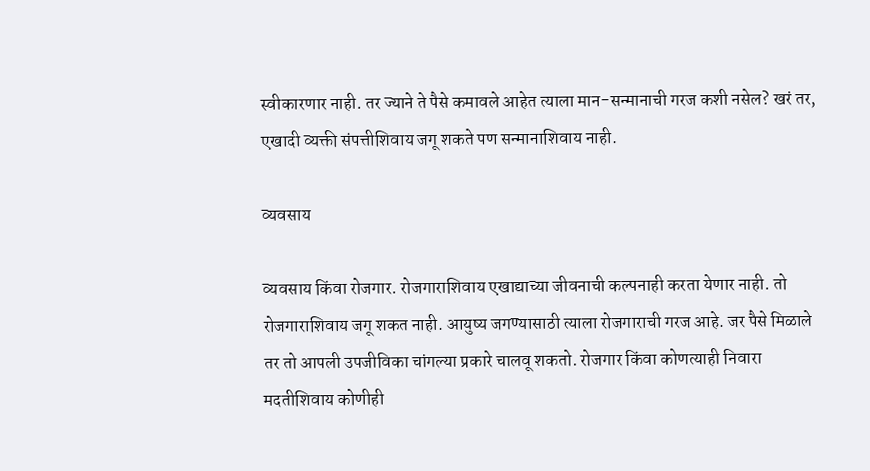स्वीकारणार नाही. तर ज्याने ते पैसे कमावले आहेत त्याला मान-सन्मानाची गरज कशी नसेल? खरं तर, एखादी व्यक्ती संपत्तीशिवाय जगू शकते पण सन्मानाशिवाय नाही.

व्यवसाय

व्यवसाय किंवा रोजगार. रोजगाराशिवाय एखाद्याच्या जीवनाची कल्पनाही करता येणार नाही. तो रोजगाराशिवाय जगू शकत नाही. आयुष्य जगण्यासाठी त्याला रोजगाराची गरज आहे. जर पैसे मिळाले तर तो आपली उपजीविका चांगल्या प्रकारे चालवू शकतो. रोजगार किंवा कोणत्याही निवारा मदतीशिवाय कोणीही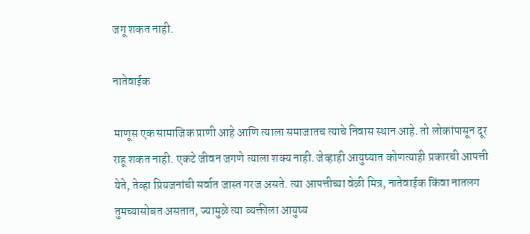जगू शकत नाही.

नातेवाईक

माणूस एक सामाजिक प्राणी आहे आणि त्याला समाजातच त्याचे निवास स्थान आहे. तो लोकांपासून दूर राहू शकत नाही. एकटे जीवन जगणे त्याला शक्य नाही. जेव्हाही आयुष्यात कोणत्याही प्रकारची आपत्ती येते, तेव्हा प्रियजनांची सर्वात जास्त गरज असते. त्या आपत्तीच्या वेळी मित्र, नातेवाईक किंवा नातलग तुमच्यासोबत असतात, ज्यामुळे त्या व्यक्तीला आयुष्य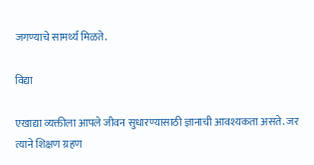जगण्याचे सामर्थ्य मिळते.

विद्या

एखाद्या व्यक्तीला आपले जीवन सुधारण्यासाठी ज्ञानाची आवश्यकता असते. जर त्याने शिक्षण ग्रहण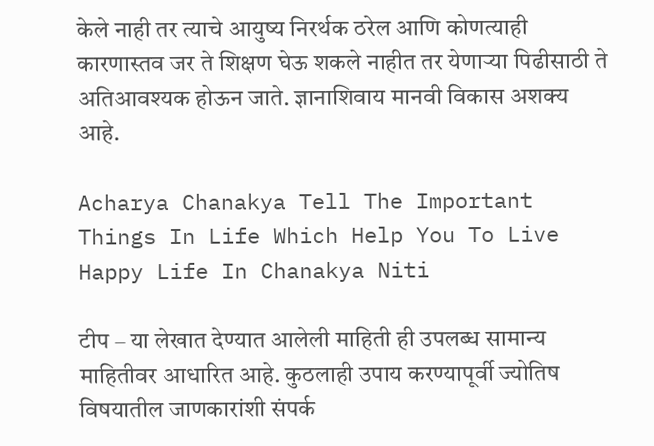केले नाही तर त्याचे आयुष्य निरर्थक ठरेल आणि कोणत्याही कारणास्तव जर ते शिक्षण घेऊ शकले नाहीत तर येणाऱ्या पिढीसाठी ते अतिआवश्यक होऊन जाते. ज्ञानाशिवाय मानवी विकास अशक्य आहे.

Acharya Chanakya Tell The Important Things In Life Which Help You To Live Happy Life In Chanakya Niti

टीप – या लेखात देण्यात आलेली माहिती ही उपलब्ध सामान्य माहितीवर आधारित आहे. कुठलाही उपाय करण्यापूर्वी ज्योतिष विषयातील जाणकारांशी संपर्क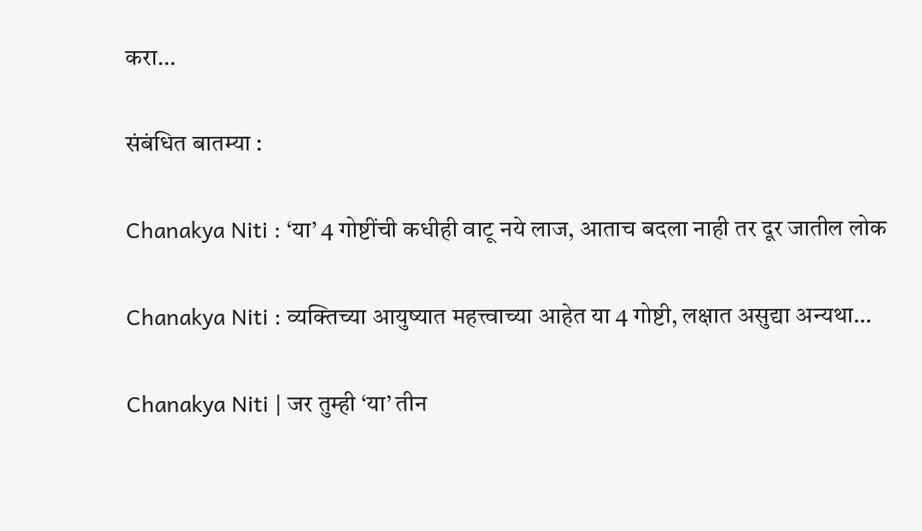करा…

संबंधित बातम्या :

Chanakya Niti : ‘या’ 4 गोष्टींची कधीही वाटू नये लाज, आताच बदला नाही तर दूर जातील लोक

Chanakya Niti : व्यक्तिच्या आयुष्यात महत्त्वाच्या आहेत या 4 गोष्टी, लक्षात असुद्या अन्यथा…

Chanakya Niti | जर तुम्ही ‘या’ तीन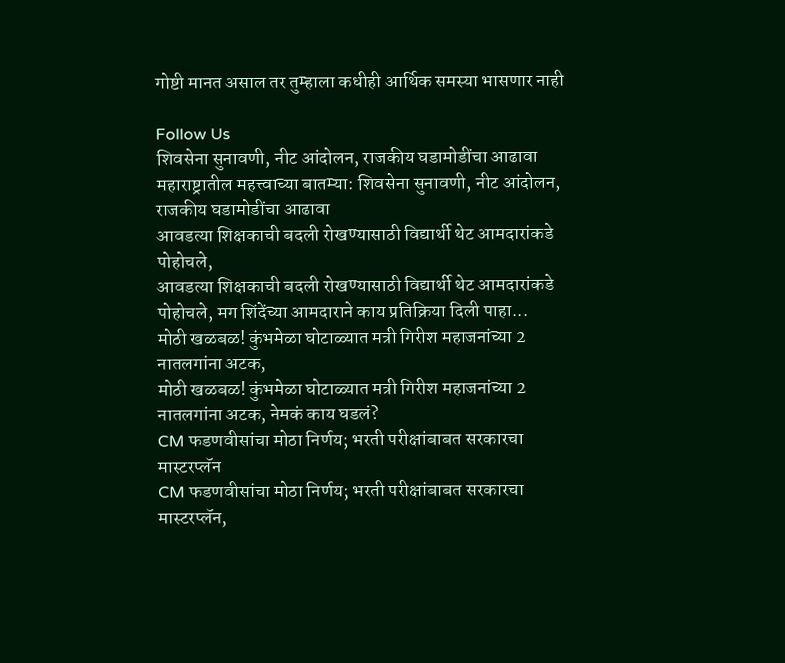गोष्टी मानत असाल तर तुम्हाला कधीही आर्थिक समस्या भासणार नाही

Follow Us
शिवसेना सुनावणी, नीट आंदोलन, राजकीय घडामोडींचा आढावा
महाराष्ट्रातील महत्त्वाच्या बातम्या: शिवसेना सुनावणी, नीट आंदोलन, राजकीय घडामोडींचा आढावा
आवडत्या शिक्षकाची बदली रोखण्यासाठी विद्यार्थी थेट आमदारांकडे पोहोचले,
आवडत्या शिक्षकाची बदली रोखण्यासाठी विद्यार्थी थेट आमदारांकडे पोहोचले, मग शिंदेंच्या आमदाराने काय प्रतिक्रिया दिली पाहा...
मोठी खळबळ! कुंभमेळा घोटाळ्यात मत्री गिरीश महाजनांच्या 2 नातलगांना अटक,
मोठी खळबळ! कुंभमेळा घोटाळ्यात मत्री गिरीश महाजनांच्या 2 नातलगांना अटक, नेमकं काय घडलं?
CM फडणवीसांचा मोठा निर्णय; भरती परीक्षांबाबत सरकारचा मास्टरप्लॅन
CM फडणवीसांचा मोठा निर्णय; भरती परीक्षांबाबत सरकारचा मास्टरप्लॅन,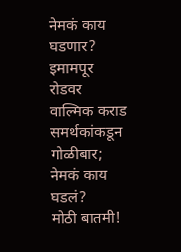नेमकं काय घडणार?
इमामपूर रोडवर वाल्मिक कराड समर्थकांकडून गोळीबार; नेमकं काय घडलं?
मोठी बातमी!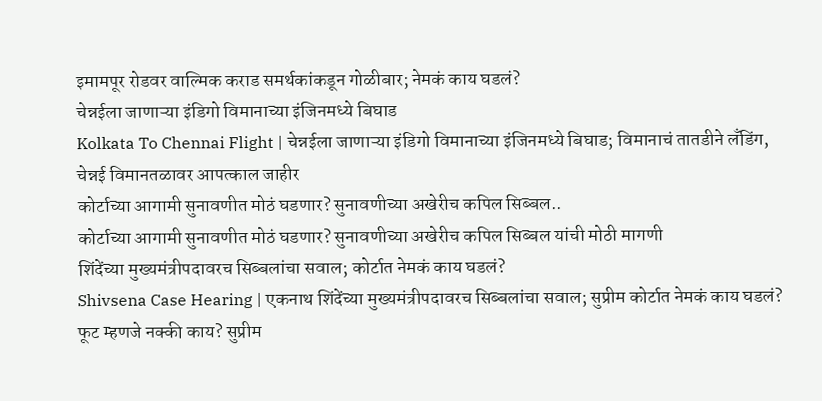इमामपूर रोडवर वाल्मिक कराड समर्थकांकडून गोळीबार; नेमकं काय घडलं?
चेन्नईला जाणाऱ्या इंडिगो विमानाच्या इंजिनमध्ये बिघाड
Kolkata To Chennai Flight | चेन्नईला जाणाऱ्या इंडिगो विमानाच्या इंजिनमध्ये बिघाड; विमानाचं तातडीने लँडिंग, चेन्नई विमानतळावर आपत्काल जाहीर
कोर्टाच्या आगामी सुनावणीत मोठं घडणार? सुनावणीच्या अखेरीच कपिल सिब्बल..
कोर्टाच्या आगामी सुनावणीत मोठं घडणार? सुनावणीच्या अखेरीच कपिल सिब्बल यांची मोठी मागणी
शिंदेंच्या मुख्यमंत्रीपदावरच सिब्बलांचा सवाल; कोर्टात नेमकं काय घडलं?
Shivsena Case Hearing | एकनाथ शिंदेंच्या मुख्यमंत्रीपदावरच सिब्बलांचा सवाल; सुप्रीम कोर्टात नेमकं काय घडलं?
फूट म्हणजे नक्की काय? सुप्रीम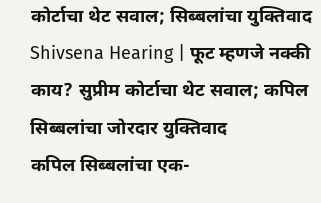कोर्टाचा थेट सवाल; सिब्बलांचा युक्तिवाद
Shivsena Hearing | फूट म्हणजे नक्की काय? सुप्रीम कोर्टाचा थेट सवाल; कपिल सिब्बलांचा जोरदार युक्तिवाद
कपिल सिब्बलांचा एक-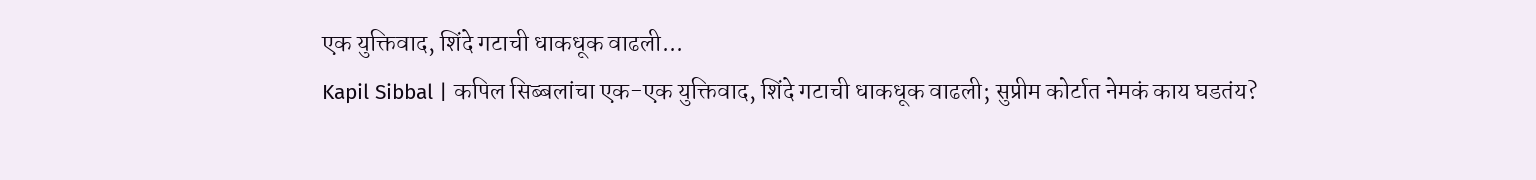एक युक्तिवाद, शिंदे गटाची धाकधूक वाढली...
Kapil Sibbal | कपिल सिब्बलांचा एक-एक युक्तिवाद, शिंदे गटाची धाकधूक वाढली; सुप्रीम कोर्टात नेमकं काय घडतंय?